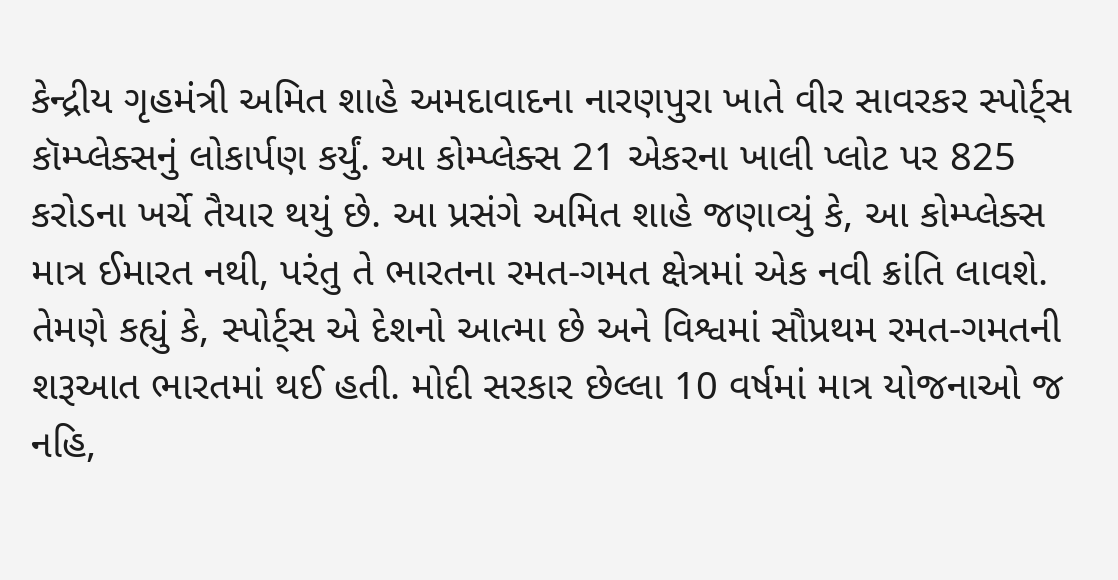કેન્દ્રીય ગૃહમંત્રી અમિત શાહે અમદાવાદના નારણપુરા ખાતે વીર સાવરકર સ્પોર્ટ્સ કૉમ્પ્લેક્સનું લોકાર્પણ કર્યું. આ કોમ્પ્લેક્સ 21 એકરના ખાલી પ્લોટ પર 825 કરોડના ખર્ચે તૈયાર થયું છે. આ પ્રસંગે અમિત શાહે જણાવ્યું કે, આ કોમ્પ્લેક્સ માત્ર ઈમારત નથી, પરંતુ તે ભારતના રમત-ગમત ક્ષેત્રમાં એક નવી ક્રાંતિ લાવશે. તેમણે કહ્યું કે, સ્પોર્ટ્સ એ દેશનો આત્મા છે અને વિશ્વમાં સૌપ્રથમ રમત-ગમતની શરૂઆત ભારતમાં થઈ હતી. મોદી સરકાર છેલ્લા 10 વર્ષમાં માત્ર યોજનાઓ જ નહિ,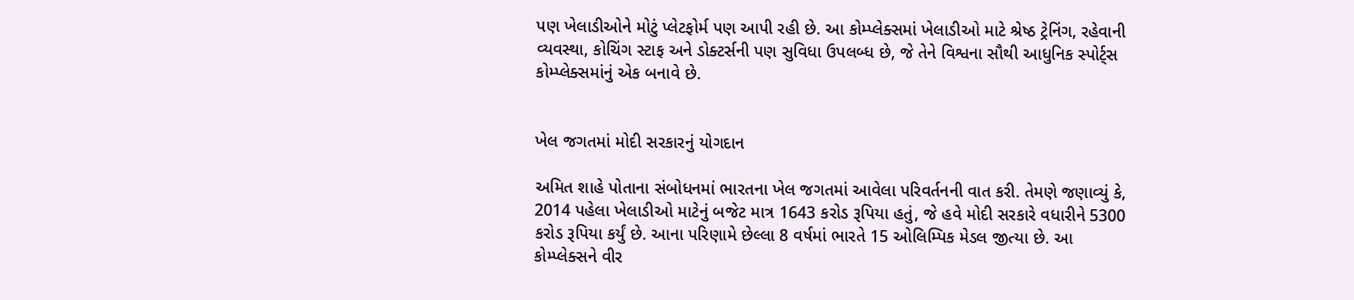પણ ખેલાડીઓને મોટું પ્લેટફોર્મ પણ આપી રહી છે. આ કોમ્પ્લેક્સમાં ખેલાડીઓ માટે શ્રેષ્ઠ ટ્રેનિંગ, રહેવાની વ્યવસ્થા, કોચિંગ સ્ટાફ અને ડોક્ટર્સની પણ સુવિધા ઉપલબ્ધ છે, જે તેને વિશ્વના સૌથી આધુનિક સ્પોર્ટ્સ કોમ્પ્લેક્સમાંનું એક બનાવે છે.


ખેલ જગતમાં મોદી સરકારનું યોગદાન

અમિત શાહે પોતાના સંબોધનમાં ભારતના ખેલ જગતમાં આવેલા પરિવર્તનની વાત કરી. તેમણે જણાવ્યું કે, 2014 પહેલા ખેલાડીઓ માટેનું બજેટ માત્ર 1643 કરોડ રૂપિયા હતું, જે હવે મોદી સરકારે વધારીને 5300 કરોડ રૂપિયા કર્યું છે. આના પરિણામે છેલ્લા 8 વર્ષમાં ભારતે 15 ઓલિમ્પિક મેડલ જીત્યા છે. આ કોમ્પ્લેક્સને વીર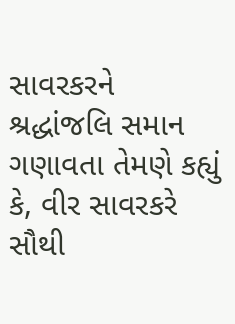સાવરકરને શ્રદ્ધાંજલિ સમાન ગણાવતા તેમણે કહ્યું કે, વીર સાવરકરે સૌથી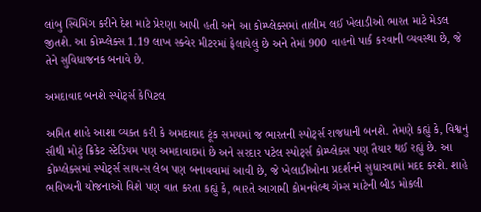લાંબુ સ્વિમિંગ કરીને દેશ માટે પ્રેરણા આપી હતી અને આ કોમ્પ્લેક્સમાં તાલીમ લઈ ખેલાડીઓ ભારત માટે મેડલ જીતશે. આ કોમ્પ્લેક્સ 1.19 લાખ સ્ક્વેર મીટરમાં ફેલાયેલું છે અને તેમાં 900 વાહનો પાર્ક કરવાની વ્યવસ્થા છે, જે તેને સુવિધાજનક બનાવે છે.

અમદાવાદ બનશે સ્પોર્ટ્સ કેપિટલ

અમિત શાહે આશા વ્યક્ત કરી કે અમદાવાદ ટૂંક સમયમાં જ ભારતની સ્પોર્ટ્સ રાજધાની બનશે. તેમણે કહ્યું કે, વિશ્વનું સૌથી મોટું ક્રિકેટ સ્ટેડિયમ પણ અમદાવાદમાં છે અને સરદાર પટેલ સ્પોર્ટ્સ કોમ્પ્લેક્સ પણ તૈયાર થઈ રહ્યું છે. આ કોમ્પ્લેક્સમાં સ્પોર્ટ્સ સાયન્સ લેબ પણ બનાવવામાં આવી છે, જે ખેલાડીઓના પ્રદર્શનને સુધારવામાં મદદ કરશે. શાહે ભવિષ્યની યોજનાઓ વિશે પણ વાત કરતા કહ્યું કે, ભારતે આગામી કોમનવેલ્થ ગેમ્સ માટેની બીડ મોકલી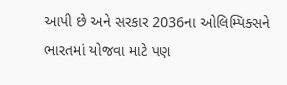આપી છે અને સરકાર 2036ના ઓલિમ્પિક્સને ભારતમાં યોજવા માટે પણ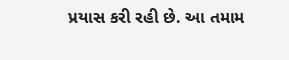પ્રયાસ કરી રહી છે. આ તમામ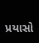પ્રયાસો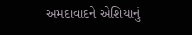અમદાવાદને એશિયાનું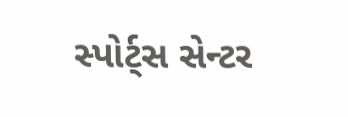સ્પોર્ટ્સ સેન્ટર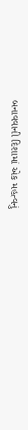બનાવવાની દિશામાં એક મહત્વનું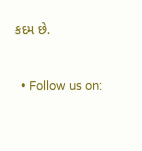કદમ છે.


  • Follow us on: